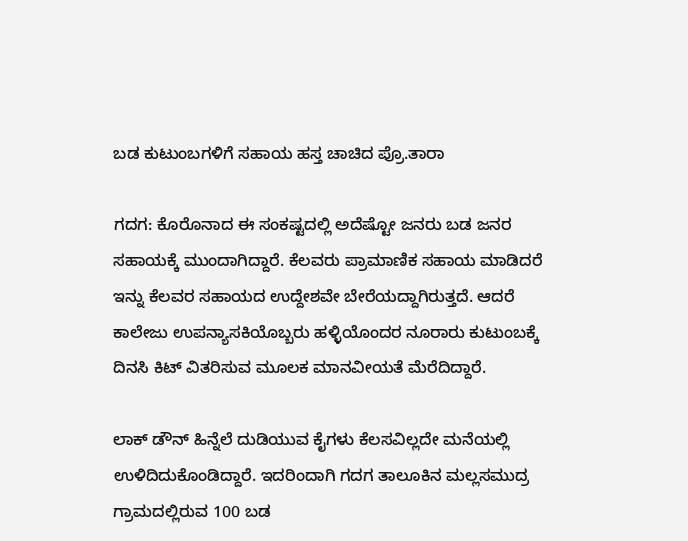ಬಡ ಕುಟುಂಬಗಳಿಗೆ ಸಹಾಯ ಹಸ್ತ ಚಾಚಿದ ಪ್ರೊ.ತಾರಾ

ಗದಗ: ಕೊರೊನಾದ ಈ ಸಂಕಷ್ಟದಲ್ಲಿ ಅದೆಷ್ಟೋ ಜನರು ಬಡ ಜನರ ಸಹಾಯಕ್ಕೆ ಮುಂದಾಗಿದ್ದಾರೆ. ಕೆಲವರು ಪ್ರಾಮಾಣಿಕ ಸಹಾಯ ಮಾಡಿದರೆ ಇನ್ನು ಕೆಲವರ ಸಹಾಯದ ಉದ್ದೇಶವೇ ಬೇರೆಯದ್ದಾಗಿರುತ್ತದೆ. ಆದರೆ ಕಾಲೇಜು ಉಪನ್ಯಾಸಕಿಯೊಬ್ಬರು ಹಳ್ಳಿಯೊಂದರ ನೂರಾರು ಕುಟುಂಬಕ್ಕೆ ದಿನಸಿ ಕಿಟ್ ವಿತರಿಸುವ ಮೂಲಕ ಮಾನವೀಯತೆ ಮೆರೆದಿದ್ದಾರೆ.

ಲಾಕ್ ಡೌನ್ ಹಿನ್ನೆಲೆ ದುಡಿಯುವ ಕೈಗಳು ಕೆಲಸವಿಲ್ಲದೇ ಮನೆಯಲ್ಲಿ ಉಳಿದಿದುಕೊಂಡಿದ್ದಾರೆ. ಇದರಿಂದಾಗಿ ಗದಗ ತಾಲೂಕಿನ ಮಲ್ಲಸಮುದ್ರ ಗ್ರಾಮದಲ್ಲಿರುವ 100 ಬಡ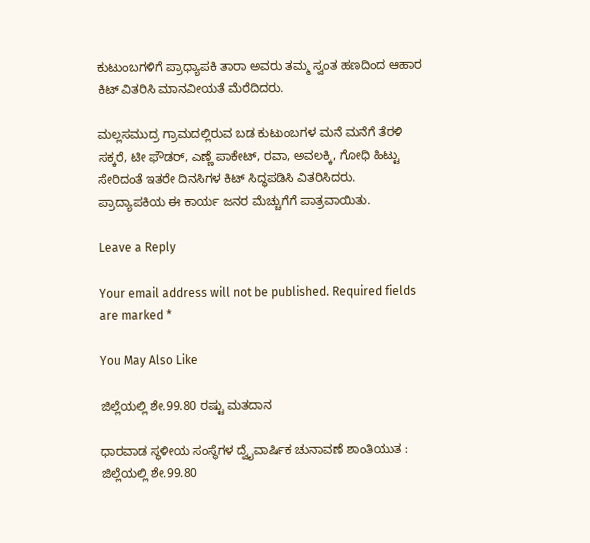ಕುಟುಂಬಗಳಿಗೆ ಪ್ರಾಧ್ಯಾಪಕಿ ತಾರಾ ಅವರು ತಮ್ಮ ಸ್ವಂತ ಹಣದಿಂದ ಆಹಾರ ಕಿಟ್‌ ವಿತರಿಸಿ ಮಾನವೀಯತೆ ಮೆರೆದಿದರು.

ಮಲ್ಲಸಮುದ್ರ ಗ್ರಾಮದಲ್ಲಿರುವ ಬಡ ಕುಟುಂಬಗಳ ಮನೆ ಮನೆಗೆ ತೆರಳಿ ಸಕ್ಕರೆ, ಟೀ ಫೌಡರ್‌, ಎಣ್ಣೆ ಪಾಕೇಟ್‌, ರವಾ, ಅವಲಕ್ಕಿ, ಗೋಧಿ ಹಿಟ್ಟು ಸೇರಿದಂತೆ ಇತರೇ ದಿನಸಿಗಳ ಕಿಟ್‌ ಸಿದ್ಧಪಡಿಸಿ ವಿತರಿಸಿದರು. ಪ್ರಾದ್ಯಾಪಕಿಯ ಈ ಕಾರ್ಯ ಜನರ ಮೆಚ್ಚುಗೆಗೆ ಪಾತ್ರವಾಯಿತು.

Leave a Reply

Your email address will not be published. Required fields are marked *

You May Also Like

ಜಿಲ್ಲೆಯಲ್ಲಿ ಶೇ.99.80 ರಷ್ಟು ಮತದಾನ

ಧಾರವಾಡ ಸ್ಥಳೀಯ ಸಂಸ್ಥೆಗಳ ದ್ವೈವಾರ್ಷಿಕ ಚುನಾವಣೆ ಶಾಂತಿಯುತ : ಜಿಲ್ಲೆಯಲ್ಲಿ ಶೇ.99.80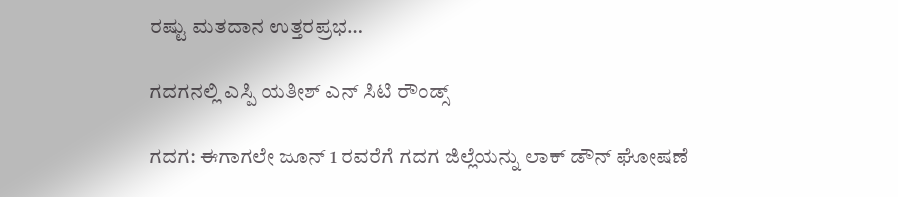ರಷ್ಟು ಮತದಾನ ಉತ್ತರಪ್ರಭ…

ಗದಗನಲ್ಲಿ ಎಸ್ಪಿ ಯತೀಶ್ ಎನ್ ಸಿಟಿ ರೌಂಡ್ಸ್

ಗದಗ: ಈಗಾಗಲೇ ಜೂನ್ 1 ರವರೆಗೆ ಗದಗ ಜಿಲ್ಲೆಯನ್ನು ಲಾಕ್ ಡೌನ್ ಘೋಷಣೆ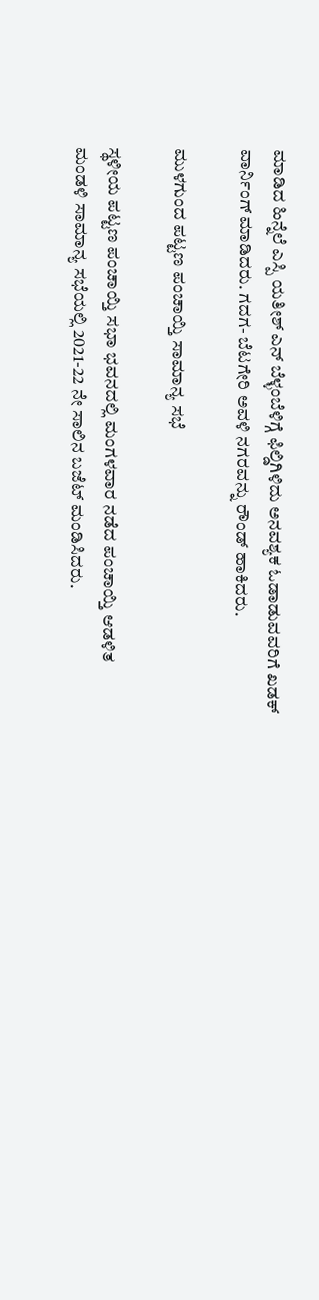ಮಾಡಿದ ಹಿನ್ನೆಲೆ ಎಸ್ಪಿ ಯತೀಶ್ ಎನ್ ಬೆಳ್ಳಂಬೆಳಿಗ್ಗೆ ಫಿಲ್ಡಿಗಿಳಿದು ಅನವಶ್ಯಕ ಓಡಾಡುವವರಿಗೆ ಖಡಕ್ ವಾರ್ನಿಂಗ್ ಮಾಡಿದರು. ಗದಗ- ಬೆಟಗೇರಿ ಅವಳಿ ನಗರವನ್ನು ರೌಂಡ್ ಹಾಕಿದರು.

ಮುಳಗುಂದ ಪಟ್ಟಣ ಪಂಚಾಯ್ತಿ ಸಾಮಾನ್ಯ ಸಭೆ

ಸ್ಥಳೀಯ ಪಟ್ಟಣ ಪಂಚಾಯ್ತಿ ಸಭಾ ಭವನದಲ್ಲಿ ಮಂಗಳವಾರ ನಡೆದ ಪಂಚಾಯ್ತಿ ಆಡಳಿತ ಮಂಡಳಿ ಸಾಮಾನ್ಯ ಸಭೆಯಲ್ಲಿ 2021-22 ನೇ ಸಾಲಿನ ಬಜೆಟ್ ಮಂಡಿಸಿದರು.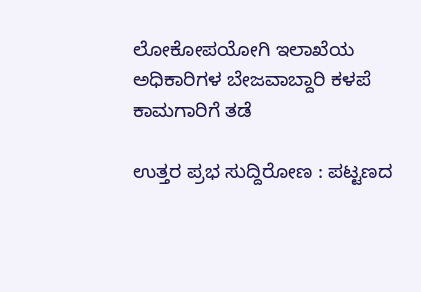ಲೋಕೋಪಯೋಗಿ ಇಲಾಖೆಯ ಅಧಿಕಾರಿಗಳ ಬೇಜವಾಬ್ದಾರಿ ಕಳಪೆ ಕಾಮಗಾರಿಗೆ ತಡೆ

ಉತ್ತರ ಪ್ರಭ ಸುದ್ದಿರೋಣ : ಪಟ್ಟಣದ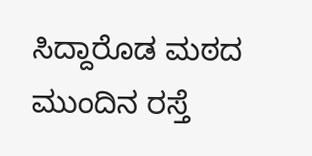ಸಿದ್ದಾರೊಡ ಮಠದ ಮುಂದಿನ ರಸ್ತೆ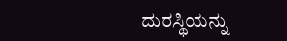ದುರಸ್ಥಿಯನ್ನು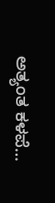ಅತ್ಯಂತ ಕಳಪೆ…